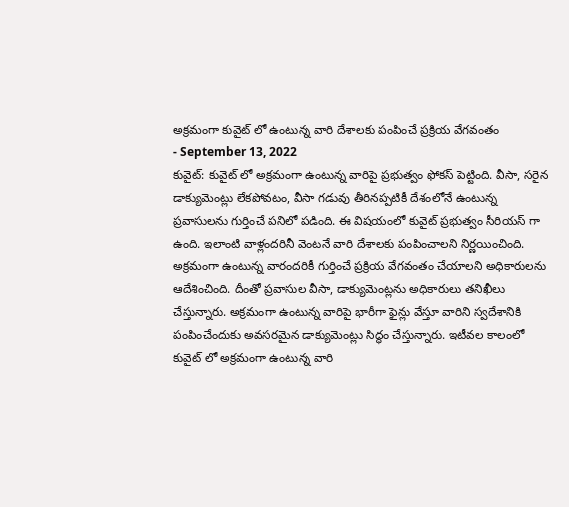అక్రమంగా కువైట్ లో ఉంటున్న వారి దేశాలకు పంపించే ప్రక్రియ వేగవంతం
- September 13, 2022
కువైట్: కువైట్ లో అక్రమంగా ఉంటున్న వారిపై ప్రభుత్వం ఫోకస్ పెట్టింది. వీసా, సరైన డాక్యుమెంట్లు లేకపోవటం, వీసా గడువు తీరినప్పటికీ దేశంలోనే ఉంటున్న ప్రవాసులను గుర్తించే పనిలో పడింది. ఈ విషయంలో కువైట్ ప్రభుత్వం సీరియస్ గా ఉంది. ఇలాంటి వాళ్లందరినీ వెంటనే వారి దేశాలకు పంపించాలని నిర్ణయించింది. అక్రమంగా ఉంటున్న వారందరికీ గుర్తించే ప్రక్రియ వేగవంతం చేయాలని అధికారులను ఆదేశించింది. దీంతో ప్రవాసుల వీసా, డాక్యుమెంట్లను అధికారులు తనిఖీలు చేస్తున్నారు. అక్రమంగా ఉంటున్న వారిపై భారీగా ఫైన్లు వేస్తూ వారిని స్వదేశానికి పంపించేందుకు అవసరమైన డాక్యుమెంట్లు సిద్ధం చేస్తున్నారు. ఇటీవల కాలంలో కువైట్ లో అక్రమంగా ఉంటున్న వారి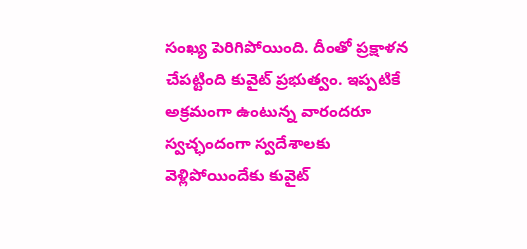సంఖ్య పెరిగిపోయింది. దీంతో ప్రక్షాళన చేపట్టింది కువైట్ ప్రభుత్వం. ఇప్పటికే అక్రమంగా ఉంటున్న వారందరూ స్వచ్ఛందంగా స్వదేశాలకు వెళ్లిపోయిందేకు కువైట్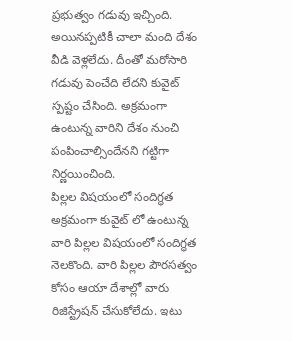ప్రభుత్వం గడువు ఇచ్చింది. అయినప్పటికీ చాలా మంది దేశం వీడి వెళ్లలేదు. దీంతో మరోసారి గడువు పెంచేది లేదని కువైట్ స్పష్టం చేసింది. అక్రమంగా ఉంటున్న వారిని దేశం నుంచి పంపించాల్సిందేనని గట్టిగా నిర్ణయించింది.
పిల్లల విషయంలో సందిగ్ధత
అక్రమంగా కువైట్ లో ఉంటున్న వారి పిల్లల విషయంలో సందిగ్ధత నెలకొంది. వారి పిల్లల పౌరసత్వం కోసం ఆయా దేశాల్లో వారు రిజిస్ట్రేషన్ చేసుకోలేదు. ఇటు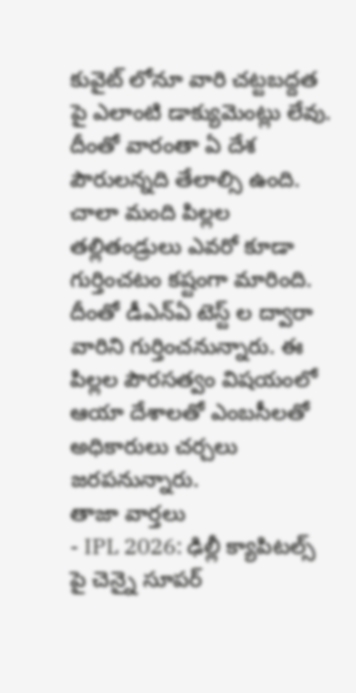కువైట్ లోనూ వారి చట్టబద్దత పై ఎలాంటి డాక్యుమెంట్లు లేవు. దీంతో వారంతా ఏ దేశ పౌరులన్నది తేలాల్సి ఉంది. చాలా మంది పిల్లల తల్లితండ్రులు ఎవరో కూడా గుర్తించటం కష్టంగా మారింది. దీంతో డీఎన్ఏ టెస్ట్ ల ద్వారా వారిని గుర్తించనున్నారు. ఈ పిల్లల పౌరసత్వం విషయంలో ఆయా దేశాలతో ఎంబసీలతో అధికారులు చర్చలు జరపనున్నారు.
తాజా వార్తలు
- IPL 2026: ఢిల్లీ క్యాపిటల్స్ పై చెన్నై సూపర్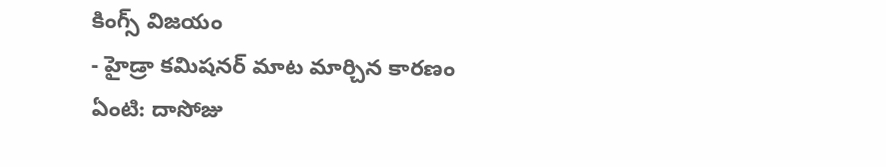కింగ్స్ విజయం
- హైడ్రా కమిషనర్ మాట మార్చిన కారణం ఏంటి: దాసోజు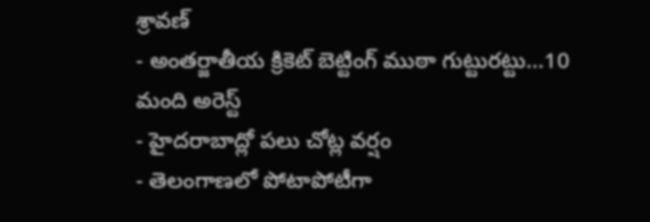శ్రావణ్
- అంతర్జాతీయ క్రికెట్ బెట్టింగ్ ముఠా గుట్టురట్టు...10 మంది అరెస్ట్
- హైదరాబాద్లో పలు చోట్ల వర్షం
- తెలంగాణలో పోటాపోటీగా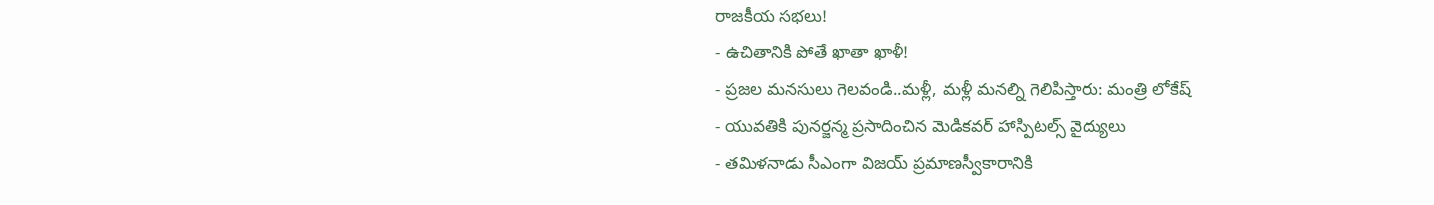రాజకీయ సభలు!
- ఉచితానికి పోతే ఖాతా ఖాళీ!
- ప్రజల మనసులు గెలవండి..మళ్లీ, మళ్లీ మనల్ని గెలిపిస్తారు: మంత్రి లోకేష్
- యువతికి పునర్జన్మ ప్రసాదించిన మెడికవర్ హాస్పిటల్స్ వైద్యులు
- తమిళనాడు సీఎంగా విజయ్ ప్రమాణస్వీకారానికి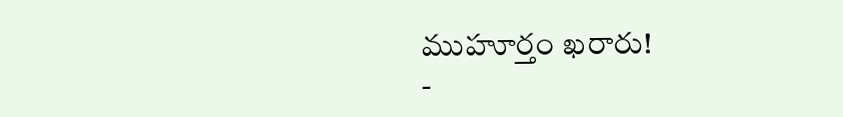ముహూర్తం ఖరారు!
-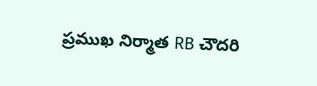ప్రముఖ నిర్మాత RB చౌదరి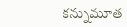కన్నుమూత